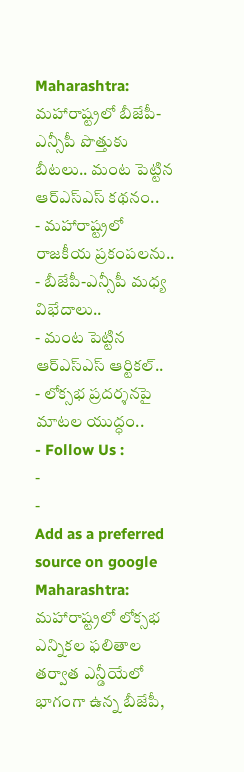Maharashtra: మహారాష్ట్రలో బీజేపీ-ఎన్సీపీ పొత్తుకు బీటలు.. మంట పెట్టిన ఆర్ఎస్ఎస్ కథనం..
- మహారాష్ట్రలో రాజకీయ ప్రకంపలను..
- బీజేపీ-ఎన్సీపీ మధ్య విభేదాలు..
- మంట పెట్టిన ఆర్ఎస్ఎస్ ఆర్టికల్..
- లోక్సభ ప్రదర్శనపై మాటల యుద్ధం..
- Follow Us :
-
-
Add as a preferred
source on google
Maharashtra: మహారాష్ట్రలో లోక్సభ ఎన్నికల ఫలితాల తర్వాత ఎన్డీయేలో భాగంగా ఉన్న బీజేపీ,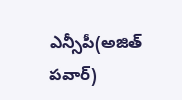ఎన్సీపీ(అజిత్ పవార్)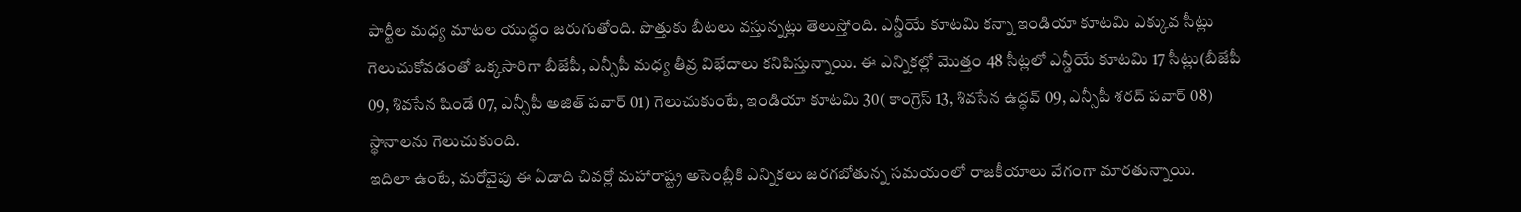పార్టీల మధ్య మాటల యుద్ధం జరుగుతోంది. పొత్తుకు బీటలు వస్తున్నట్లు తెలుస్తోంది. ఎన్డీయే కూటమి కన్నా ఇండియా కూటమి ఎక్కువ సీట్లు గెలుచుకోవడంతో ఒక్కసారిగా బీజేపీ, ఎన్సీపీ మధ్య తీవ్ర విభేదాలు కనిపిస్తున్నాయి. ఈ ఎన్నికల్లో మొత్తం 48 సీట్లలో ఎన్డీయే కూటమి 17 సీట్లు(బీజేపీ 09, శివసేన షిండే 07, ఎన్సీపీ అజిత్ పవార్ 01) గెలుచుకుంటే, ఇండియా కూటమి 30( కాంగ్రెస్ 13, శివసేన ఉద్ధవ్ 09, ఎన్సీపీ శరద్ పవార్ 08) స్థానాలను గెలుచుకుంది.
ఇదిలా ఉంటే, మరోవైపు ఈ ఏడాది చివర్లో మహారాష్ట్ర అసెంబ్లీకి ఎన్నికలు జరగబోతున్న సమయంలో రాజకీయాలు వేగంగా మారతున్నాయి.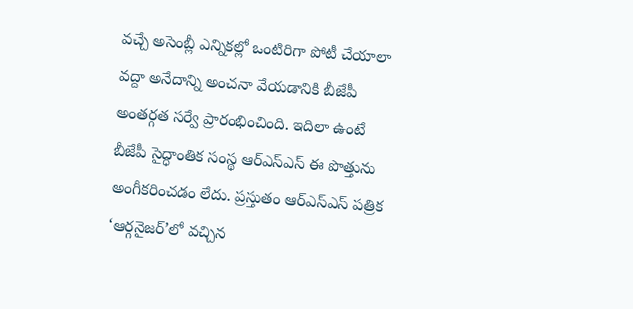వచ్చే అసెంబ్లీ ఎన్నికల్లో ఒంటిరిగా పోటీ చేయాలా వద్దా అనేదాన్ని అంచనా వేయడానికి బీజేపీ అంతర్గత సర్వే ప్రారంభించింది. ఇదిలా ఉంటే బీజేపీ సైద్ధాంతిక సంస్థ ఆర్ఎస్ఎస్ ఈ పొత్తును అంగీకరించడం లేదు. ప్రస్తుతం ఆర్ఎస్ఎస్ పత్రిక ‘ఆర్గనైజర్’లో వచ్చిన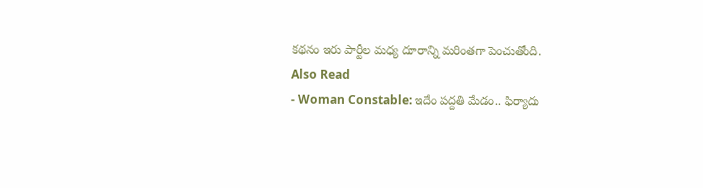కథనం ఇరు పార్టీల మధ్య దూరాన్ని మరింతగా పెంచుతోంది.
Also Read
- Woman Constable: ఇదేం పద్దతి మేడం.. ఫిర్యాదు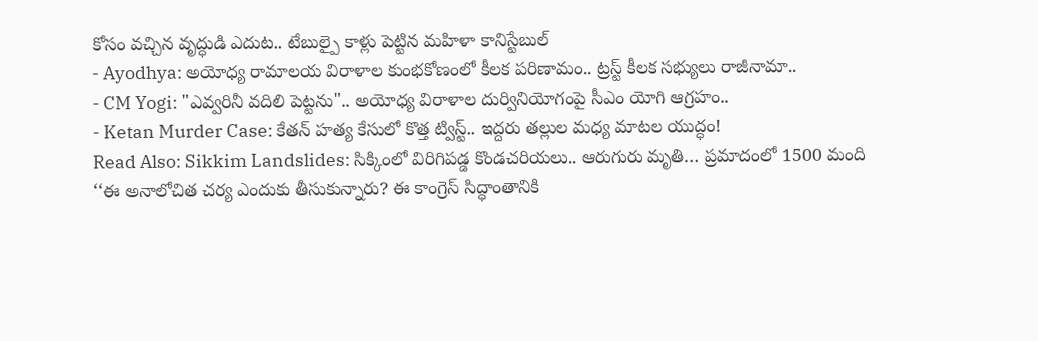కోసం వచ్చిన వృద్ధుడి ఎదుట.. టేబుల్పై కాళ్లు పెట్టిన మహిళా కానిస్టేబుల్
- Ayodhya: అయోధ్య రామాలయ విరాళాల కుంభకోణంలో కీలక పరిణామం.. ట్రస్ట్ కీలక సభ్యులు రాజీనామా..
- CM Yogi: "ఎవ్వరినీ వదిలి పెట్టను".. అయోధ్య విరాళాల దుర్వినియోగంపై సీఎం యోగి ఆగ్రహం..
- Ketan Murder Case: కేతన్ హత్య కేసులో కొత్త ట్విస్ట్.. ఇద్దరు తల్లుల మధ్య మాటల యుద్ధం!
Read Also: Sikkim Landslides: సిక్కింలో విరిగిపడ్డ కొండచరియలు.. ఆరుగురు మృతి… ప్రమాదంలో 1500 మంది
‘‘ఈ అనాలోచిత చర్య ఎందుకు తీసుకున్నారు? ఈ కాంగ్రెస్ సిద్ధాంతానికి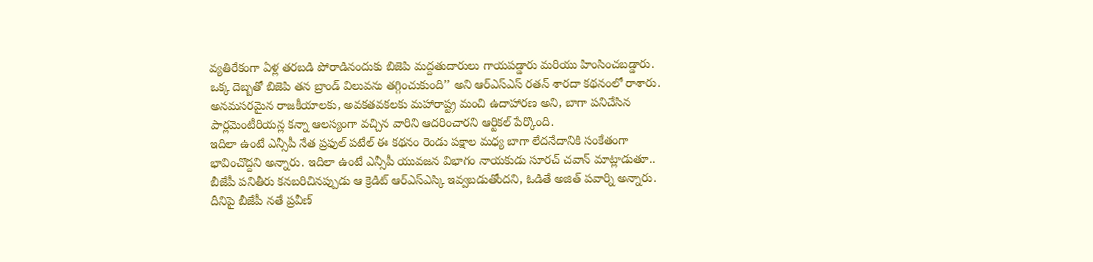వ్యతిరేకంగా ఏళ్ల తరబడి పోరాడినందుకు బిజెపి మద్దతుదారులు గాయపడ్డారు మరియు హింసించబడ్డారు. ఒక్క దెబ్బతో బిజెపి తన బ్రాండ్ విలువను తగ్గించుకుంది’’ అని ఆర్ఎస్ఎస్ రతన్ శారదా కథనంలో రాశారు. అనమసరమైన రాజకీయాలకు, అవకతవకలకు మహారాష్ట్ర మంచి ఉదాహారణ అని, బాగా పనిచేసిన పార్లమెంటీరియన్ల కన్నా ఆలస్యంగా వచ్చిన వారిని ఆదరించారని ఆర్టికల్ పేర్కొంది.
ఇదిలా ఉంటే ఎన్సీపీ నేత ప్రఫుల్ పటేల్ ఈ కథనం రెండు పక్షాల మధ్య బాగా లేదనేదానికి సంకేతంగా భావించొద్దని అన్నారు. ఇదిలా ఉంటే ఎన్సీపీ యువజన విభాగం నాయకుడు సూరచ్ చవాన్ మాట్లాడుతూ.. బీజేపీ పనితీరు కనబరిచినప్పుడు ఆ క్రెడిట్ ఆర్ఎస్ఎస్కి ఇవ్వబడుతోందని, ఓడితే అజిత్ పవార్ని అన్నారు. దీనిపై బీజేపీ నతే ప్రవీణ్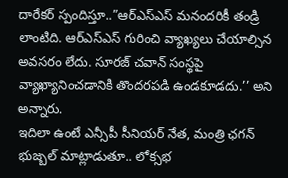దారేకర్ స్పందిస్తూ..”ఆర్ఎస్ఎస్ మనందరికీ తండ్రి లాంటిది. ఆర్ఎస్ఎస్ గురించి వ్యాఖ్యలు చేయాల్సిన అవసరం లేదు. సూరజ్ చవాన్ సంస్థపై వ్యాఖ్యానించడానికి తొందరపడి ఉండకూడదు.’’ అని అన్నారు.
ఇదిలా ఉంటే ఎన్సీపీ సీనియర్ నేత, మంత్రి ఛగన్ భుజ్బల్ మాట్లాడుతూ.. లోక్సభ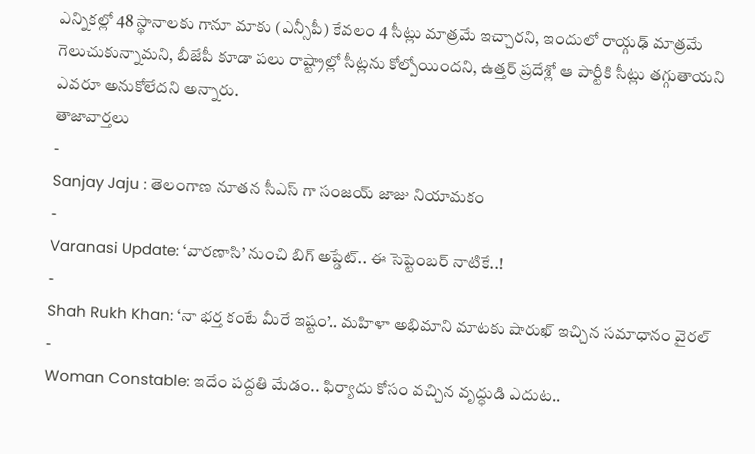ఎన్నికల్లో 48 స్థానాలకు గానూ మాకు (ఎన్సీపీ) కేవలం 4 సీట్లు మాత్రమే ఇచ్చారని, ఇందులో రాయ్గఢ్ మాత్రమే గెలుచుకున్నామని, బీజేపీ కూడా పలు రాష్ట్రాల్లో సీట్లను కోల్పోయిందని, ఉత్తర్ ప్రదేశ్లో ఆ పార్టీకి సీట్లు తగ్గుతాయని ఎవరూ అనుకోలేదని అన్నారు.
తాజావార్తలు
-
Sanjay Jaju : తెలంగాణ నూతన సీఎస్ గా సంజయ్ జాజు నియామకం
-
Varanasi Update: ‘వారణాసి’ నుంచి బిగ్ అప్డేట్.. ఈ సెప్టెంబర్ నాటికే..!
-
Shah Rukh Khan: ‘నా భర్త కంటే మీరే ఇష్టం’.. మహిళా అభిమాని మాటకు షారుఖ్ ఇచ్చిన సమాధానం వైరల్
-
Woman Constable: ఇదేం పద్దతి మేడం.. ఫిర్యాదు కోసం వచ్చిన వృద్ధుడి ఎదుట..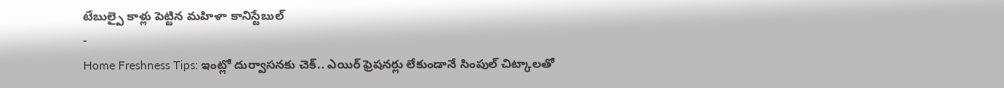టేబుల్పై కాళ్లు పెట్టిన మహిళా కానిస్టేబుల్
-
Home Freshness Tips: ఇంట్లో దుర్వాసనకు చెక్.. ఎయిర్ ఫ్రెషనర్లు లేకుండానే సింపుల్ చిట్కాలతో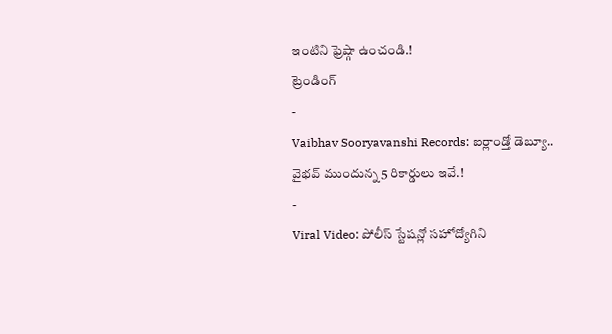ఇంటిని ఫ్రెష్గా ఉంచండి.!
ట్రెండింగ్
-
Vaibhav Sooryavanshi Records: ఐర్లాండ్తో డెబ్యూ.. వైభవ్ ముందున్న 5 రికార్డులు ఇవే.!
-
Viral Video: పోలీస్ స్టేషన్లో సహోద్యోగిని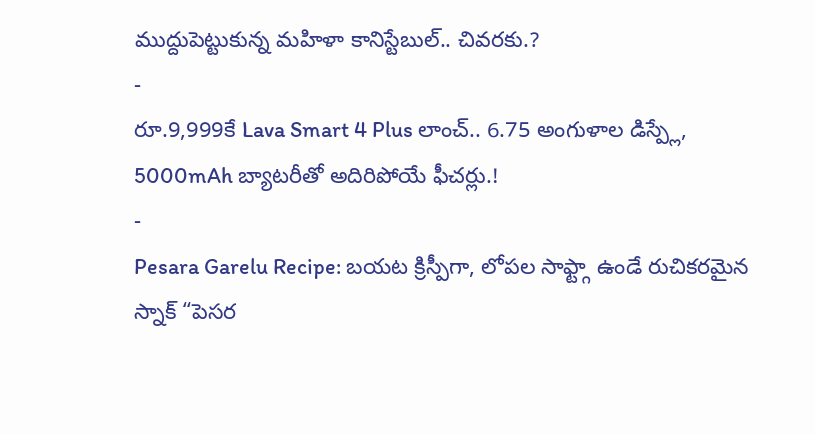ముద్దుపెట్టుకున్న మహిళా కానిస్టేబుల్.. చివరకు.?
-
రూ.9,999కే Lava Smart 4 Plus లాంచ్.. 6.75 అంగుళాల డిస్ప్లే, 5000mAh బ్యాటరీతో అదిరిపోయే ఫీచర్లు.!
-
Pesara Garelu Recipe: బయట క్రిస్పీగా, లోపల సాఫ్ట్గా ఉండే రుచికరమైన స్నాక్ “పెసర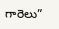గారెలు”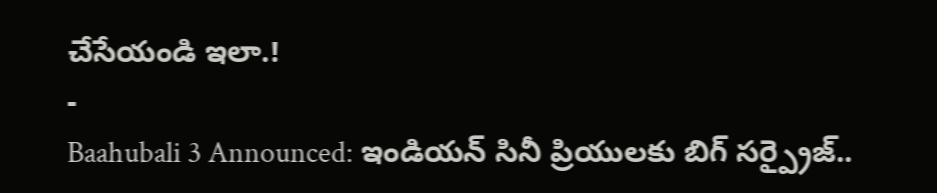చేసేయండి ఇలా.!
-
Baahubali 3 Announced: ఇండియన్ సినీ ప్రియులకు బిగ్ సర్ప్రైజ్..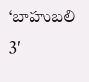‘బాహుబలి 3′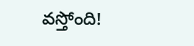వస్తోంది!